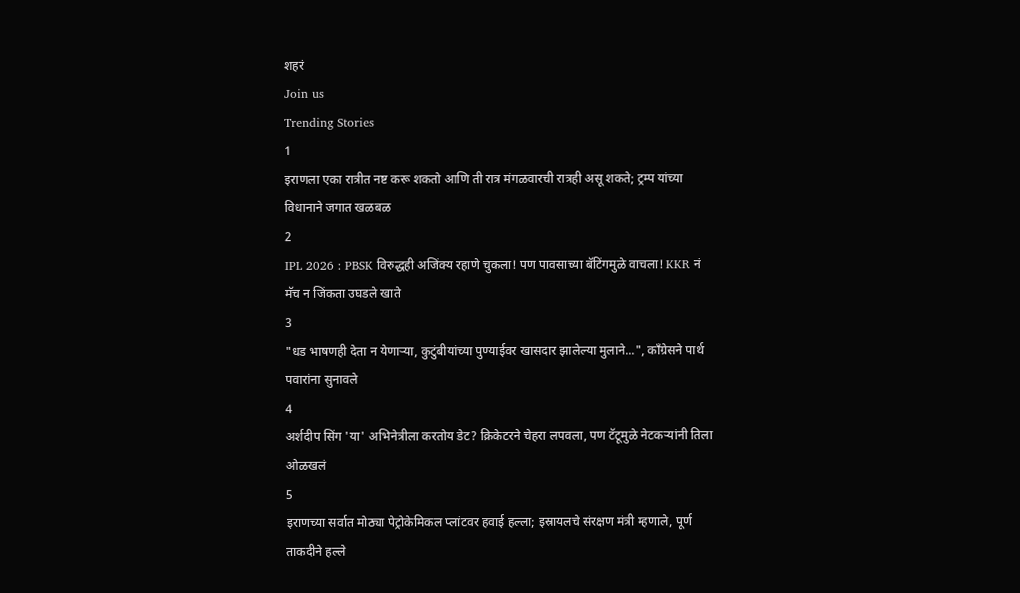शहरं
Join us
Trending Stories
1
इराणला एका रात्रीत नष्ट करू शकतो आणि ती रात्र मंगळवारची रात्रही असू शकते; ट्रम्प यांच्या विधानाने जगात खळबळ
2
IPL 2026 : PBSK विरुद्धही अजिंक्य रहाणे चुकला! पण पावसाच्या बॅटिंगमुळे वाचला! KKR नं मॅच न जिंकता उघडले खाते
3
"धड भाषणही देता न येणाऱ्या, कुटुंबीयांच्या पुण्याईवर खासदार झालेल्या मुलाने...", काँग्रेसने पार्थ पवारांना सुनावले
4
अर्शदीप सिंग 'या' अभिनेत्रीला करतोय डेट? क्रिकेटरने चेहरा लपवला, पण टॅटूमुळे नेटकऱ्यांनी तिला ओळखलं
5
इराणच्या सर्वात मोठ्या पेट्रोकेमिकल प्लांटवर हवाई हल्ला; इस्रायलचे संरक्षण मंत्री म्हणाले, पूर्ण ताकदीने हल्ले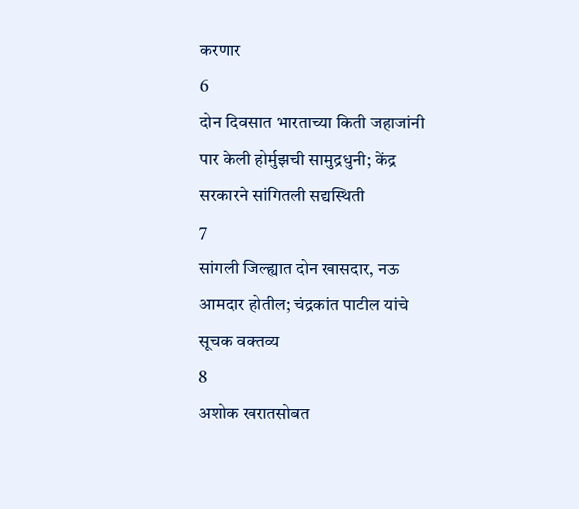करणार
6
दोन दिवसात भारताच्या किती जहाजांनी पार केली होर्मुझची सामुद्रधुनी; केंद्र सरकारने सांगितली सद्यस्थिती
7
सांगली जिल्ह्यात दोन खासदार, नऊ आमदार होतील; चंद्रकांत पाटील यांचे सूचक वक्तव्य
8
अशोक खरातसोबत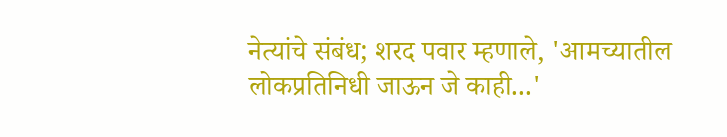नेत्यांचे संबंध; शरद पवार म्हणाले, 'आमच्यातील लोकप्रतिनिधी जाऊन जे काही...'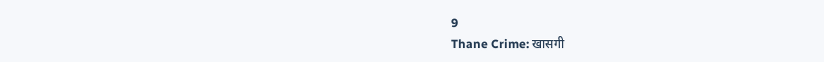9
Thane Crime: खासगी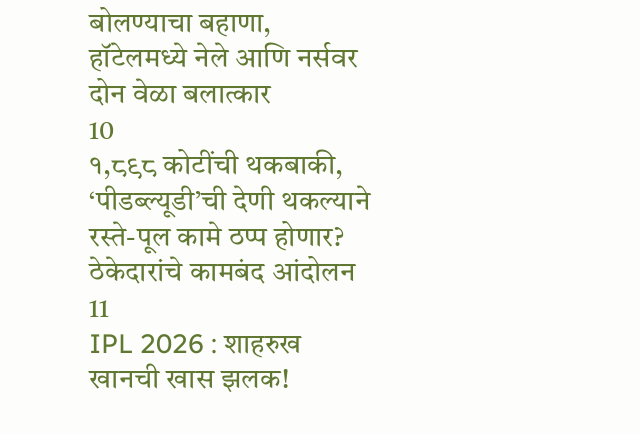बोलण्याचा बहाणा, हॉटेलमध्ये नेले आणि नर्सवर दोन वेळा बलात्कार
10
१,८९८ कोटींची थकबाकी, ‘पीडब्ल्यूडी’ची देणी थकल्याने रस्ते-पूल कामे ठप्प होणार? ठेकेदारांचे कामबंद आंदोलन
11
IPL 2026 : शाहरुख खानची खास झलक!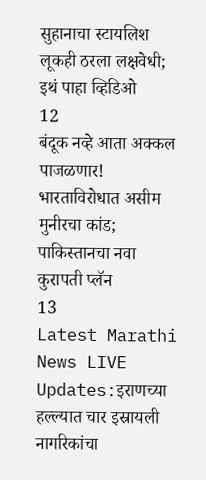सुहानाचा स्टायलिश लूकही ठरला लक्षवेधी; इथं पाहा व्हिडिओ
12
बंदूक नव्हे आता अक्कल पाजळणार! भारताविरोधात असीम मुनीरचा कांड; पाकिस्तानचा नवा कुरापती प्लॅन
13
Latest Marathi News LIVE Updates:इराणच्या हल्ल्यात चार इस्रायली नागरिकांचा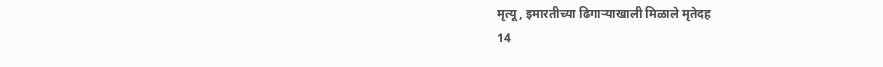मृत्यू, इमारतीच्या ढिगाऱ्याखाली मिळाले मृतेदह
14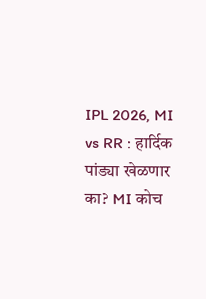IPL 2026, MI vs RR : हार्दिक पांड्या खेळणार का? MI कोच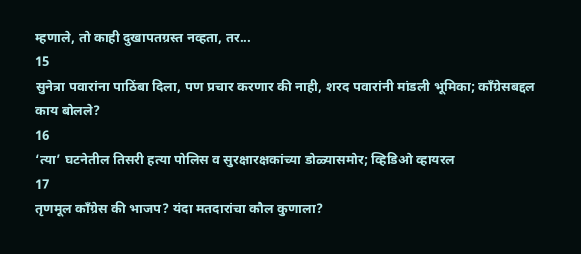म्हणाले, तो काही दुखापतग्रस्त नव्हता, तर...
15
सुनेत्रा पवारांना पाठिंबा दिला, पण प्रचार करणार की नाही, शरद पवारांनी मांडली भूमिका; काँग्रेसबद्दल काय बोलले?
16
‘त्या’ घटनेतील तिसरी हत्या पोलिस व सुरक्षारक्षकांच्या डोळ्यासमोर; व्हिडिओ व्हायरल
17
तृणमूल काँग्रेस की भाजप? यंदा मतदारांचा कौल कुणाला?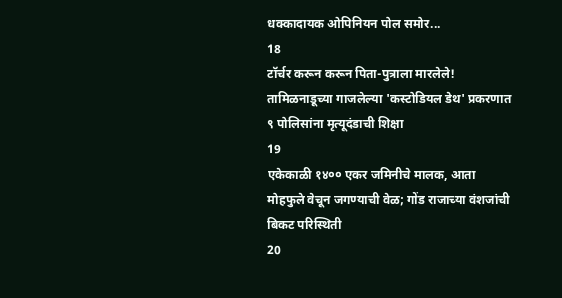धक्कादायक ओपिनियन पोल समोर...
18
टॉर्चर करून करून पिता-पुत्राला मारलेले! तामिळनाडूच्या गाजलेल्या 'कस्टोडियल डेथ' प्रकरणात ९ पोलिसांना मृत्यूदंडाची शिक्षा
19
एकेकाळी १४०० एकर जमिनीचे मालक, आता मोहफुले वेचून जगण्याची वेळ; गोंड राजाच्या वंशजांची बिकट परिस्थिती
20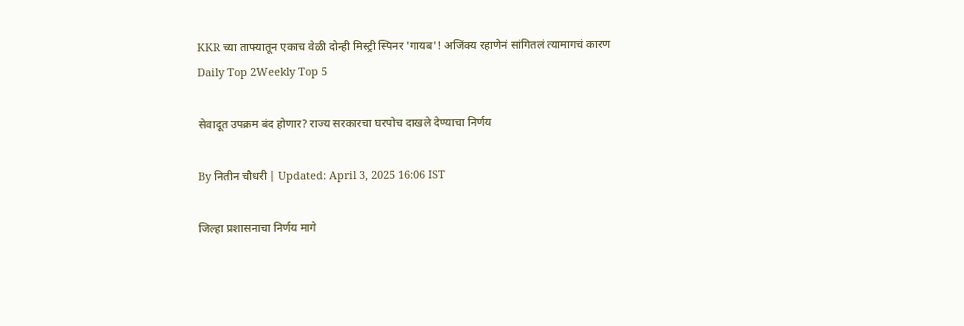KKR च्या ताफ्यातून एकाच वेळी दोन्ही मिस्ट्री स्पिनर 'गायब'! अजिंक्य रहाणेनं सांगितलं त्यामागचं कारण
Daily Top 2Weekly Top 5

सेवादूत उपक्रम बंद होणार? राज्य सरकारचा घरपोच दाखले देण्याचा निर्णय

By नितीन चौधरी | Updated: April 3, 2025 16:06 IST

जिल्हा प्रशासनाचा निर्णय मागे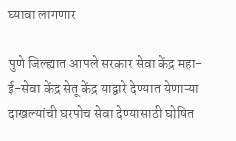घ्यावा लागणार

पुणे जिल्ह्यात आपले सरकार सेवा केंद्र महा-ई-सेवा केंद्र सेतू केंद्र याद्वारे देण्यात येणाऱ्या दाखल्यांची घरपोच सेवा देण्यासाठी घोषित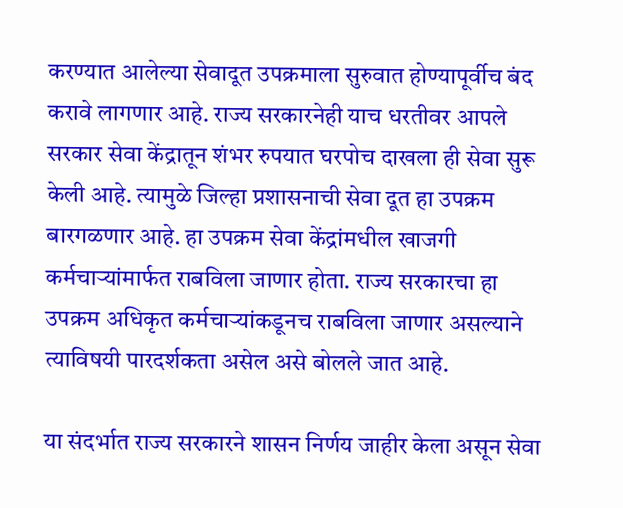करण्यात आलेल्या सेवादूत उपक्रमाला सुरुवात होण्यापूर्वीच बंद करावे लागणार आहे. राज्य सरकारनेही याच धरतीवर आपले सरकार सेवा केंद्रातून शंभर रुपयात घरपोच दाखला ही सेवा सुरू केली आहे. त्यामुळे जिल्हा प्रशासनाची सेवा दूत हा उपक्रम बारगळणार आहे. हा उपक्रम सेवा केंद्रांमधील खाजगी कर्मचाऱ्यांमार्फत राबविला जाणार होता. राज्य सरकारचा हा उपक्रम अधिकृत कर्मचाऱ्यांकडूनच राबविला जाणार असल्याने त्याविषयी पारदर्शकता असेल असे बोलले जात आहे.

या संदर्भात राज्य सरकारने शासन निर्णय जाहीर केला असून सेवा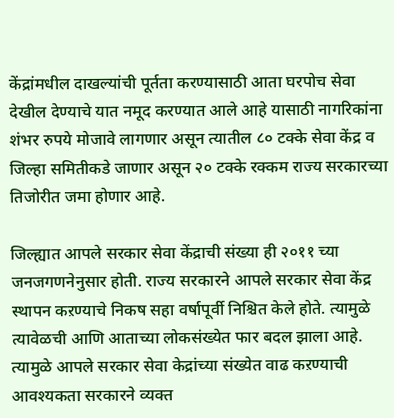केंद्रांमधील दाखल्यांची पूर्तता करण्यासाठी आता घरपोच सेवा देखील देण्याचे यात नमूद करण्यात आले आहे यासाठी नागरिकांना शंभर रुपये मोजावे लागणार असून त्यातील ८० टक्के सेवा केंद्र व जिल्हा समितीकडे जाणार असून २० टक्के रक्कम राज्य सरकारच्या तिजोरीत जमा होणार आहे.

जिल्ह्यात आपले सरकार सेवा केंद्राची संख्या ही २०११ च्या जनजगणनेनुसार होती. राज्य सरकारने आपले सरकार सेवा केंद्र स्थापन कऱण्याचे निकष सहा वर्षापूर्वी निश्चित केले होते. त्यामुळे त्यावेळची आणि आताच्या लोकसंख्येत फार बदल झाला आहे. त्यामुळे आपले सरकार सेवा केद्रांच्या संख्येत वाढ कऱण्याची आवश्यकता सरकारने व्यक्त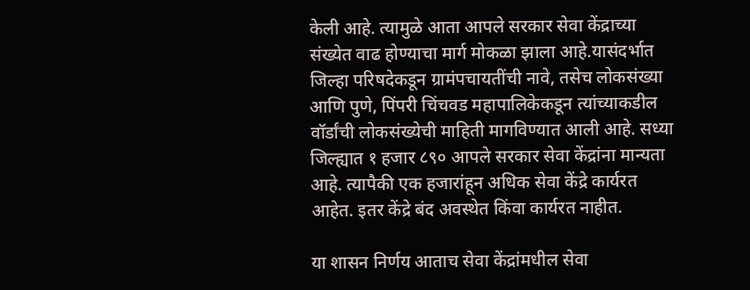केली आहे. त्यामुळे आता आपले सरकार सेवा केंद्राच्या संख्येत वाढ होण्याचा मार्ग मोकळा झाला आहे.यासंदर्भात जिल्हा परिषदेकडून ग्रामंपचायतींची नावे, तसेच लोकसंख्या आणि पुणे, पिंपरी चिंचवड महापालिकेकडून त्यांच्याकडील वॉर्डांची लोकसंख्येची माहिती मागविण्यात आली आहे. सध्या जिल्ह्यात १ हजार ८९० आपले सरकार सेवा केंद्रांना मान्यता आहे. त्यापैकी एक हजारांहून अधिक सेवा केंद्रे कार्यरत आहेत. इतर केंद्रे बंद अवस्थेत किंवा कार्यरत नाहीत.

या शासन निर्णय आताच सेवा केंद्रांमधील सेवा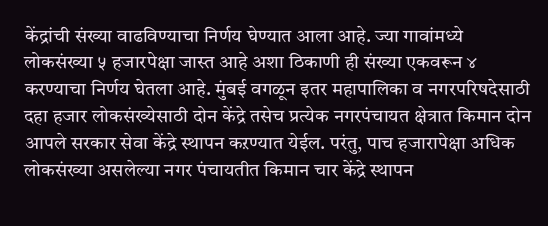केंद्रांची संख्या वाढविण्याचा निर्णय घेण्यात आला आहे. ज्या गावांमध्ये लोकसंख्या ५ हजारपेक्षा जास्त आहे अशा ठिकाणी ही संख्या एकवरून ४ करण्याचा निर्णय घेतला आहे. मुंबई वगळून इतर महापालिका व नगरपरिषदेसाठी दहा हजार लोकसंख्येसाठी दोन केंद्रे तसेच प्रत्येक नगरपंचायत क्षेत्रात किमान दोन आपले सरकार सेवा केंद्रे स्थापन कऱण्यात येईल. परंतु, पाच हजारापेक्षा अधिक लोकसंख्या असलेल्या नगर पंचायतीत किमान चार केंद्रे स्थापन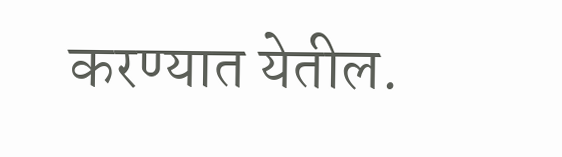करण्यात येतील.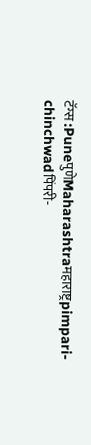टॅग्स :PuneपुणेMaharashtraमहाराष्ट्रpimpari-chinchwadपिंपरी-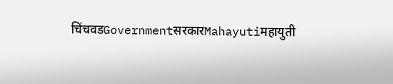चिंचवडGovernmentसरकारMahayutiमहायुती